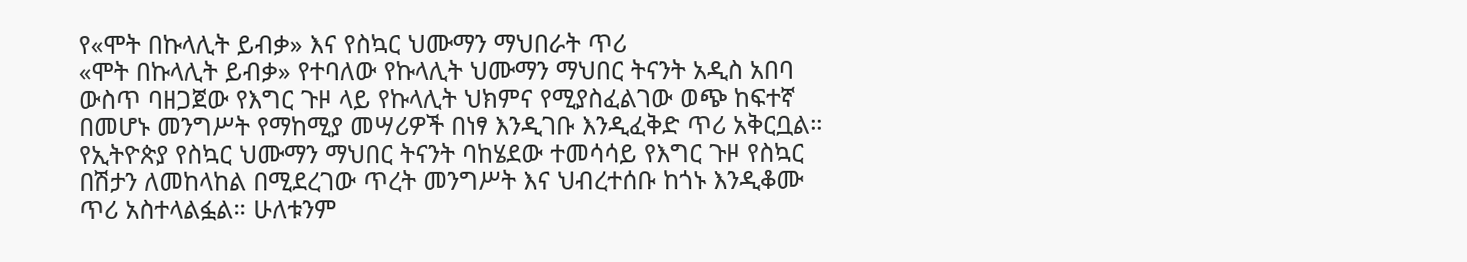የ«ሞት በኩላሊት ይብቃ» እና የስኳር ህሙማን ማህበራት ጥሪ
«ሞት በኩላሊት ይብቃ» የተባለው የኩላሊት ህሙማን ማህበር ትናንት አዲስ አበባ ውስጥ ባዘጋጀው የእግር ጉዞ ላይ የኩላሊት ህክምና የሚያስፈልገው ወጭ ከፍተኛ በመሆኑ መንግሥት የማከሚያ መሣሪዎች በነፃ እንዲገቡ እንዲፈቅድ ጥሪ አቅርቧል። የኢትዮጵያ የስኳር ህሙማን ማህበር ትናንት ባከሄደው ተመሳሳይ የእግር ጉዞ የስኳር በሽታን ለመከላከል በሚደረገው ጥረት መንግሥት እና ህብረተሰቡ ከጎኑ እንዲቆሙ ጥሪ አስተላልፏል። ሁለቱንም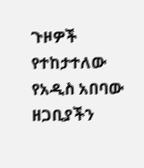ጉዞዎች የተከታተለው የአዲስ አበባው ዘጋቢያችን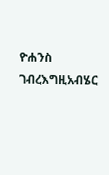ዮሐንስ ገብረእግዚአብሄር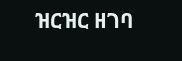ዝርዝር ዘገባ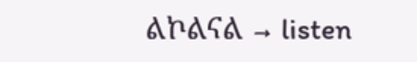ልኮልናል → listen